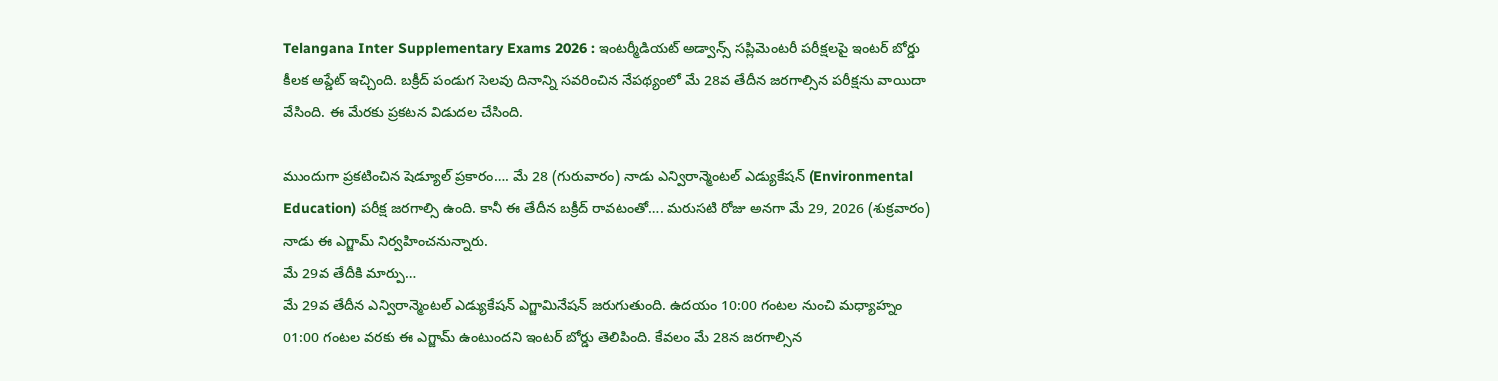Telangana Inter Supplementary Exams 2026 : ఇంటర్మీడియట్ అడ్వాన్స్ సప్లిమెంటరీ పరీక్షలపై ఇంటర్ బోర్డు కీలక అప్డేట్ ఇచ్చింది. బక్రీద్ పండుగ సెలవు దినాన్ని సవరించిన నేపథ్యంలో మే 28వ తేదీన జరగాల్సిన పరీక్షను వాయిదా వేసింది. ఈ మేరకు ప్రకటన విడుదల చేసింది.

ముందుగా ప్రకటించిన షెడ్యూల్ ప్రకారం…. మే 28 (గురువారం) నాడు ఎన్విరాన్మెంటల్ ఎడ్యుకేషన్ (Environmental Education) పరీక్ష జరగాల్సి ఉంది. కానీ ఈ తేదీన బక్రీద్ రావటంతో…. మరుసటి రోజు అనగా మే 29, 2026 (శుక్రవారం) నాడు ఈ ఎగ్జామ్ నిర్వహించనున్నారు.
మే 29వ తేదీకి మార్పు…
మే 29వ తేదీన ఎన్విరాన్మెంటల్ ఎడ్యుకేషన్ ఎగ్జామినేషన్ జరుగుతుంది. ఉదయం 10:00 గంటల నుంచి మధ్యాహ్నం 01:00 గంటల వరకు ఈ ఎగ్జామ్ ఉంటుందని ఇంటర్ బోర్డు తెలిపింది. కేవలం మే 28న జరగాల్సిన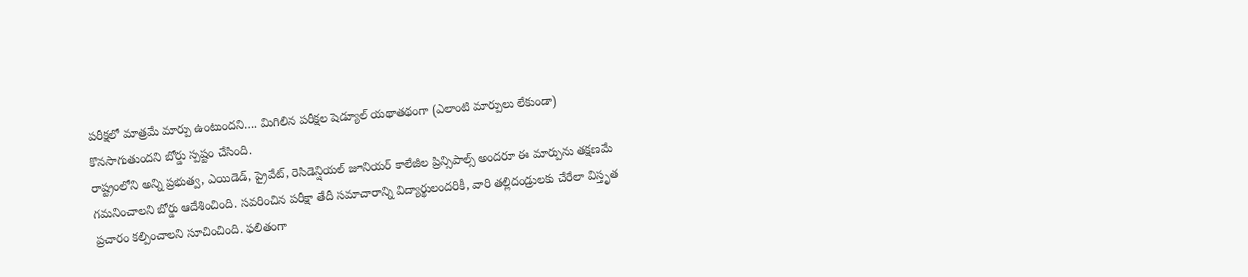పరీక్షలో మాత్రమే మార్పు ఉంటుందని…. మిగిలిన పరీక్షల షెడ్యూల్ యథాతథంగా (ఎలాంటి మార్పులు లేకుండా) కొనసాగుతుందని బోర్డు స్పష్టం చేసింది.
రాష్ట్రంలోని అన్ని ప్రభుత్వ, ఎయిడెడ్, ప్రైవేట్, రెసిడెన్షియల్ జూనియర్ కాలేజీల ప్రిన్సిపాల్స్ అందరూ ఈ మార్పును తక్షణమే గమనించాలని బోర్డు ఆదేశించింది. సవరించిన పరీక్షా తేదీ సమాచారాన్ని విద్యార్థులందరికీ, వారి తల్లిదండ్రులకు చేరేలా విస్తృత ప్రచారం కల్పించాలని సూచించింది. ఫలితంగా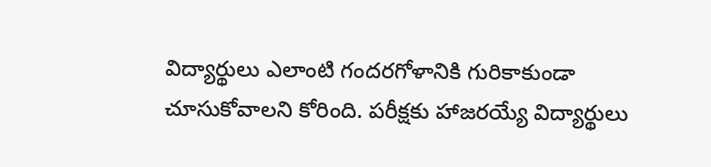విద్యార్థులు ఎలాంటి గందరగోళానికి గురికాకుండా చూసుకోవాలని కోరింది. పరీక్షకు హాజరయ్యే విద్యార్థులు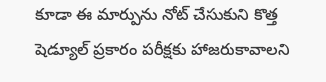కూడా ఈ మార్పును నోట్ చేసుకుని కొత్త షెడ్యూల్ ప్రకారం పరీక్షకు హాజరుకావాలని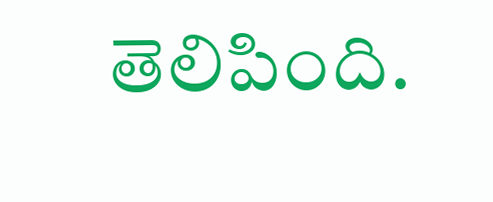తెలిపింది.